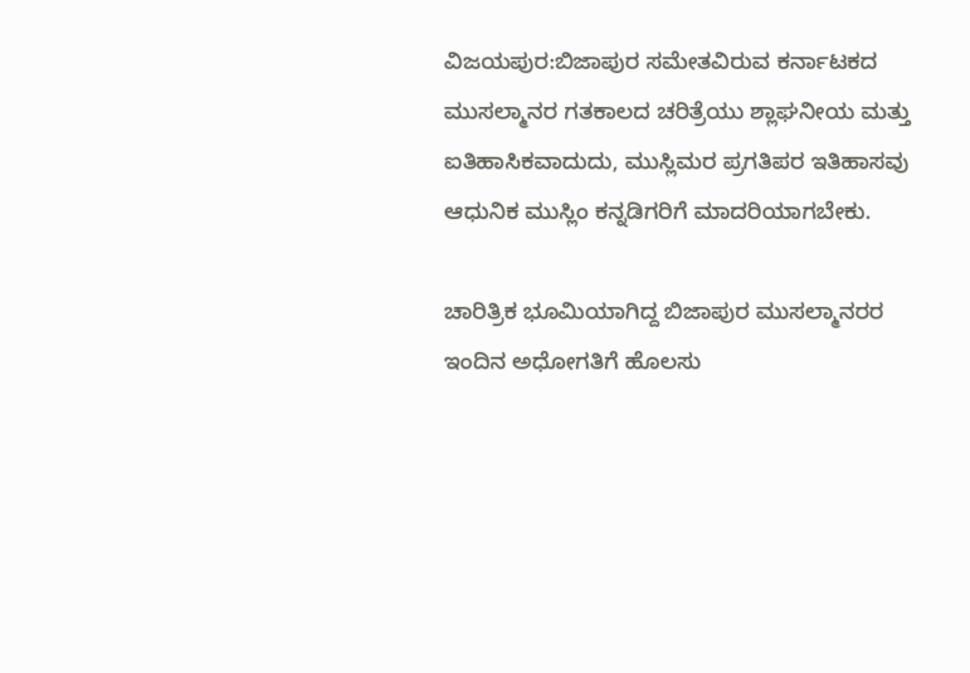ವಿಜಯಪುರ:ಬಿಜಾಪುರ ಸಮೇತವಿರುವ ಕರ್ನಾಟಕದ ಮುಸಲ್ಮಾನರ ಗತಕಾಲದ ಚರಿತ್ರೆಯು ಶ್ಲಾಘನೀಯ ಮತ್ತು ಐತಿಹಾಸಿಕವಾದುದು, ಮುಸ್ಲಿಮರ ಪ್ರಗತಿಪರ ಇತಿಹಾಸವು ಆಧುನಿಕ ಮುಸ್ಲಿಂ ಕನ್ನಡಿಗರಿಗೆ ಮಾದರಿಯಾಗಬೇಕು.

ಚಾರಿತ್ರಿಕ ಭೂಮಿಯಾಗಿದ್ದ ಬಿಜಾಪುರ ಮುಸಲ್ಮಾನರರ ಇಂದಿನ ಅಧೋಗತಿಗೆ ಹೊಲಸು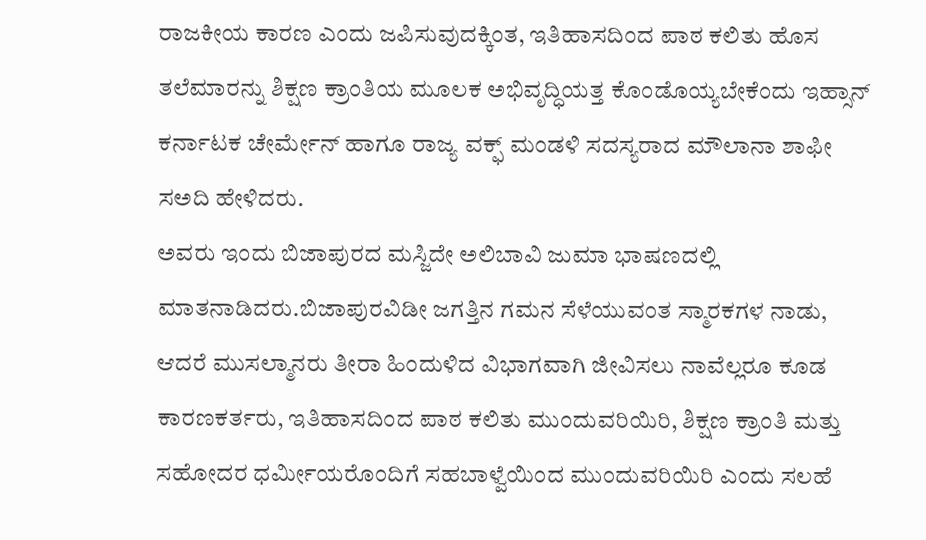ರಾಜಕೀಯ ಕಾರಣ ಎಂದು ಜಪಿಸುವುದಕ್ಕಿಂತ, ಇತಿಹಾಸದಿಂದ ಪಾಠ ಕಲಿತು ಹೊಸ ತಲೆಮಾರನ್ನು ಶಿಕ್ಷಣ ಕ್ರಾಂತಿಯ ಮೂಲಕ ಅಭಿವೃದ್ಧಿಯತ್ತ ಕೊಂಡೊಯ್ಯಬೇಕೆಂದು ಇಹ್ಸಾನ್ ಕರ್ನಾಟಕ ಚೇರ್ಮೇನ್ ಹಾಗೂ ರಾಜ್ಯ ವಕ್ಫ್ ಮಂಡಳಿ ಸದಸ್ಯರಾದ ಮೌಲಾನಾ ಶಾಫೀ ಸಅದಿ ಹೇಳಿದರು.
ಅವರು ಇಂದು ಬಿಜಾಪುರದ ಮಸ್ಜಿದೇ ಅಲಿಬಾವಿ ಜುಮಾ ಭಾಷಣದಲ್ಲಿ ಮಾತನಾಡಿದರು.ಬಿಜಾಪುರವಿಡೀ ಜಗತ್ತಿನ ಗಮನ ಸೆಳೆಯುವಂತ ಸ್ಮಾರಕಗಳ ನಾಡು, ಆದರೆ ಮುಸಲ್ಮಾನರು ತೀರಾ ಹಿಂದುಳಿದ ವಿಭಾಗವಾಗಿ ಜೀವಿಸಲು ನಾವೆಲ್ಲರೂ ಕೂಡ ಕಾರಣಕರ್ತರು, ಇತಿಹಾಸದಿಂದ ಪಾಠ ಕಲಿತು ಮುಂದುವರಿಯಿರಿ, ಶಿಕ್ಷಣ ಕ್ರಾಂತಿ ಮತ್ತು ಸಹೋದರ ಧರ್ಮೀಯರೊಂದಿಗೆ ಸಹಬಾಳ್ವೆಯಿಂದ ಮುಂದುವರಿಯಿರಿ ಎಂದು ಸಲಹೆ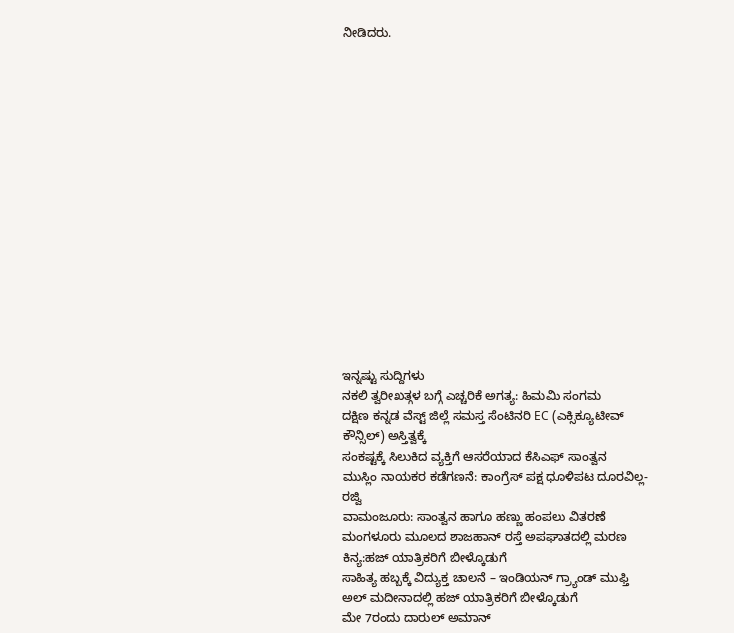ನೀಡಿದರು.
















ಇನ್ನಷ್ಟು ಸುದ್ದಿಗಳು
ನಕಲಿ ತ್ವರೀಖತ್ಗಳ ಬಗ್ಗೆ ಎಚ್ಚರಿಕೆ ಅಗತ್ಯ: ಹಿಮಮಿ ಸಂಗಮ
ದಕ್ಷಿಣ ಕನ್ನಡ ವೆಸ್ಟ್ ಜಿಲ್ಲೆ ಸಮಸ್ತ ಸೆಂಟಿನರಿ EC (ಎಕ್ಸಿಕ್ಯೂಟೀವ್ ಕೌನ್ಸಿಲ್) ಅಸ್ತಿತ್ವಕ್ಕೆ
ಸಂಕಷ್ಟಕ್ಕೆ ಸಿಲುಕಿದ ವ್ಯಕ್ತಿಗೆ ಆಸರೆಯಾದ ಕೆಸಿಎಫ್ ಸಾಂತ್ವನ
ಮುಸ್ಲಿಂ ನಾಯಕರ ಕಡೆಗಣನೆ: ಕಾಂಗ್ರೆಸ್ ಪಕ್ಷ ಧೂಳಿಪಟ ದೂರವಿಲ್ಲ- ರಜ್ವಿ
ವಾಮಂಜೂರು: ಸಾಂತ್ವನ ಹಾಗೂ ಹಣ್ಣು ಹಂಪಲು ವಿತರಣೆ
ಮಂಗಳೂರು ಮೂಲದ ಶಾಜಹಾನ್ ರಸ್ತೆ ಅಪಘಾತದಲ್ಲಿ ಮರಣ
ಕಿನ್ಯ:ಹಜ್ ಯಾತ್ರಿಕರಿಗೆ ಬೀಳ್ಕೊಡುಗೆ
ಸಾಹಿತ್ಯ ಹಬ್ಬಕ್ಕೆ ವಿದ್ಯುಕ್ತ ಚಾಲನೆ – ಇಂಡಿಯನ್ ಗ್ರ್ಯಾಂಡ್ ಮುಫ್ತಿ
ಅಲ್ ಮದೀನಾದಲ್ಲಿ ಹಜ್ ಯಾತ್ರಿಕರಿಗೆ ಬೀಳ್ಕೊಡುಗೆ
ಮೇ 7ರಂದು ದಾರುಲ್ ಅಮಾನ್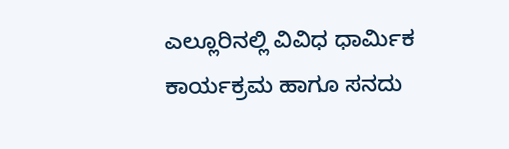ಎಲ್ಲೂರಿನಲ್ಲಿ ವಿವಿಧ ಧಾರ್ಮಿಕ ಕಾರ್ಯಕ್ರಮ ಹಾಗೂ ಸನದು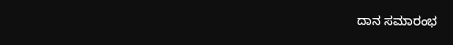ದಾನ ಸಮಾರಂಭ